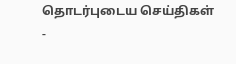தொடர்புடைய செய்திகள்
-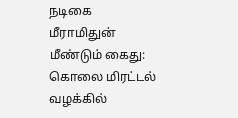நடிகை மீராமிதுன் மீண்டும் கைது: கொலை மிரட்டல் வழக்கில்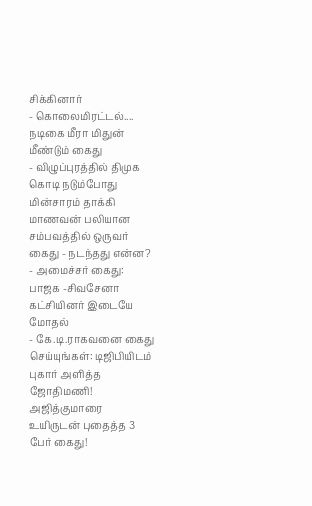சிக்கினார்
- கொலைமிரட்டல்.... நடிகை மீரா மிதுன் மீண்டும் கைது
- விழுப்புரத்தில் திமுக கொடி நடும்போது மின்சாரம் தாக்கி மாணவன் பலியான சம்பவத்தில் ஒருவர் கைது - நடந்தது என்ன?
- அமைச்சர் கைது: பாஜக -சிவசேனா கட்சியினர் இடையே மோதல்
- கே.டி.ராகவனை கைது செய்யுங்கள்: டிஜிபியிடம் புகார் அளித்த ஜோதிமணி!
அஜித்குமாரை உயிருடன் புதைத்த 3 பேர் கைது!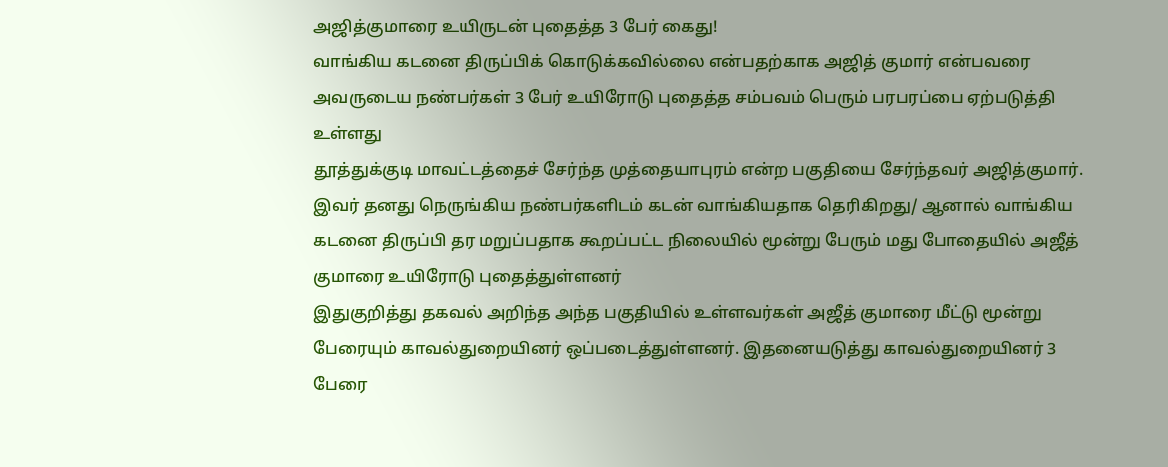அஜித்குமாரை உயிருடன் புதைத்த 3 பேர் கைது!
வாங்கிய கடனை திருப்பிக் கொடுக்கவில்லை என்பதற்காக அஜித் குமார் என்பவரை அவருடைய நண்பர்கள் 3 பேர் உயிரோடு புதைத்த சம்பவம் பெரும் பரபரப்பை ஏற்படுத்தி உள்ளது
தூத்துக்குடி மாவட்டத்தைச் சேர்ந்த முத்தையாபுரம் என்ற பகுதியை சேர்ந்தவர் அஜித்குமார். இவர் தனது நெருங்கிய நண்பர்களிடம் கடன் வாங்கியதாக தெரிகிறது/ ஆனால் வாங்கிய கடனை திருப்பி தர மறுப்பதாக கூறப்பட்ட நிலையில் மூன்று பேரும் மது போதையில் அஜீத் குமாரை உயிரோடு புதைத்துள்ளனர்
இதுகுறித்து தகவல் அறிந்த அந்த பகுதியில் உள்ளவர்கள் அஜீத் குமாரை மீட்டு மூன்று பேரையும் காவல்துறையினர் ஒப்படைத்துள்ளனர். இதனையடுத்து காவல்துறையினர் 3 பேரை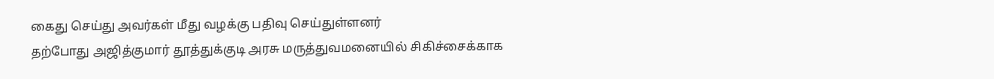கைது செய்து அவர்கள் மீது வழக்கு பதிவு செய்துள்ளனர்
தற்போது அஜித்குமார் தூத்துக்குடி அரசு மருத்துவமனையில் சிகிச்சைக்காக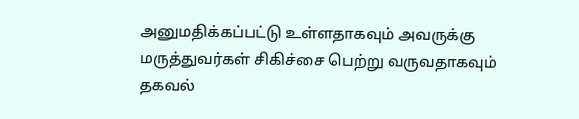அனுமதிக்கப்பட்டு உள்ளதாகவும் அவருக்கு மருத்துவர்கள் சிகிச்சை பெற்று வருவதாகவும் தகவல்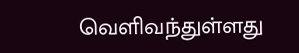வெளிவந்துள்ளது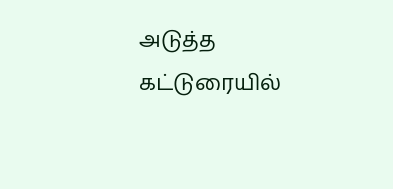அடுத்த கட்டுரையில்